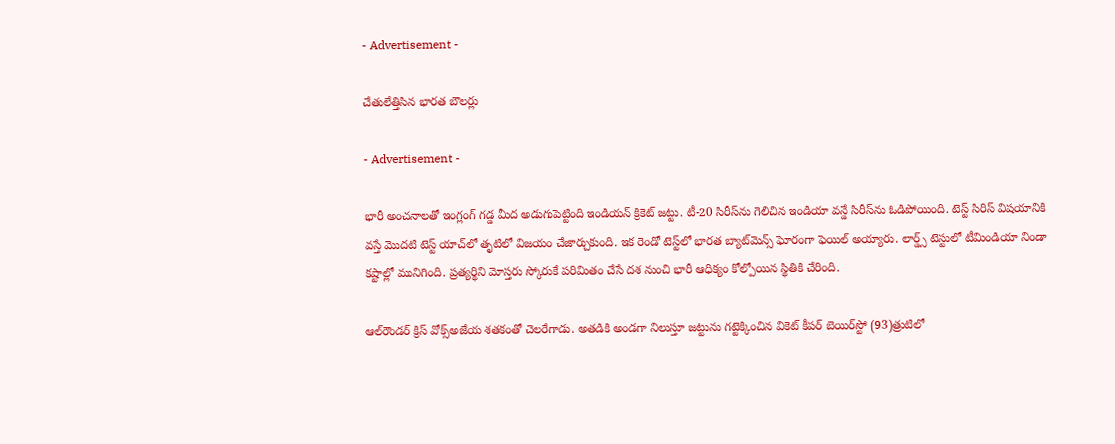- Advertisement -

చేతులేత్తిసిన భార‌త బౌల‌ర్లు

- Advertisement -

భారీ అంచనాల‌తో ఇంగ్లంగ్ గ‌డ్డ మీద అడుగుపెట్టింది ఇండియన్ క్రికెట్ జ‌ట్టు. టీ-20 సిరీస్‌ను గెలిచిన ఇండియా వ‌న్డే సిరీస్‌ను ఓడిపోయింది. టెస్ట్ సిరిస్ విష‌యానికి వ‌స్తే మొద‌టి టెస్ట్ యాచ్‌లో తృటిలో విజ‌యం చేజార్చుకుంది. ఇక రెండో టెస్ట్‌లో భార‌త బ్యాట్‌మెన్స్ ఘోరంగా ఫెయిల్ అయ్యారు. లార్డ్స్‌ టెస్టులో టీమిండియా నిండా కష్టాల్లో మునిగింది. ప్రత్యర్థిని మోస్తరు స్కోరుకే పరిమితం చేసే దశ నుంచి భారీ ఆధిక్యం కోల్పోయిన స్థితికి చేరింది.

ఆల్‌రౌండర్‌ క్రిస్‌ వోక్స్‌అజేయ శతకంతో చెలరేగాడు. అతడికి అండగా నిలుస్తూ జట్టును గట్టెక్కించిన వికెట్‌ కీపర్‌ బెయిర్‌స్టో (93)త్రుటిలో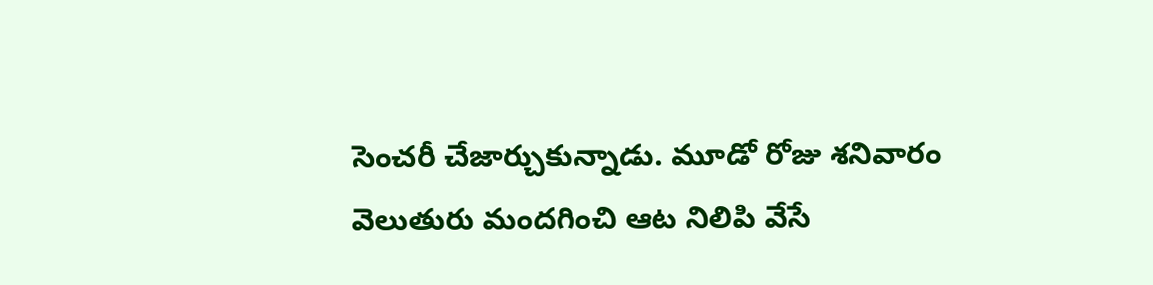సెంచరీ చేజార్చుకున్నాడు. మూడో రోజు శనివారం వెలుతురు మందగించి ఆట నిలిపి వేసే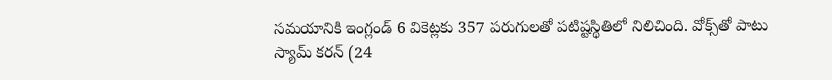సమయానికి ఇంగ్లండ్‌ 6 వికెట్లకు 357 పరుగులతో పటిష్టస్థితిలో నిలిచింది. వోక్స్‌తో పాటు స్యామ్‌ కరన్‌ (24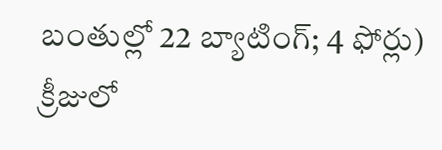బంతుల్లో 22 బ్యాటింగ్‌; 4 ఫోర్లు) క్రీజులో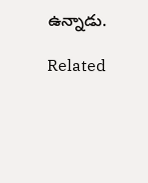ఉన్నాడు.

Related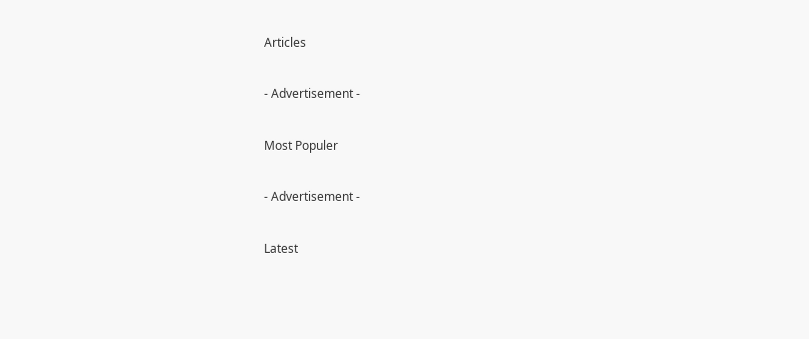Articles

- Advertisement -

Most Populer

- Advertisement -

Latest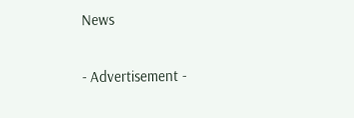News

- Advertisement -